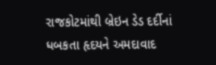રાજકોટમાંથી બ્રેઇન ડેડ દર્દીનાં ધબકતા હૃદયને અમદાવાદ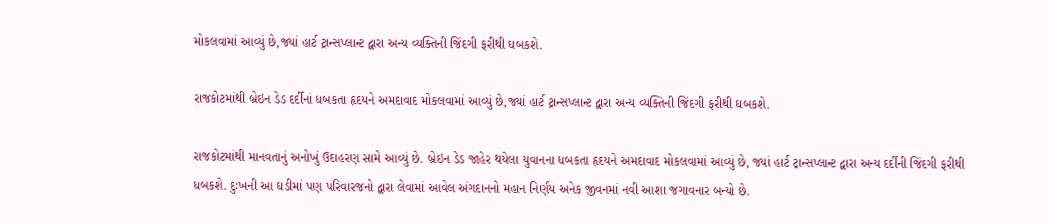મોકલવામાં આવ્યું છે,જ્યાં હાર્ટ ટ્રાન્સપ્લાન્ટ દ્વારા અન્ય વ્યક્તિની જિંદગી ફરીથી ઘબકશે.

રાજકોટમાંથી બ્રેઇન ડેડ દર્દીનાં ધબકતા હૃદયને અમદાવાદ મોકલવામાં આવ્યું છે,જ્યાં હાર્ટ ટ્રાન્સપ્લાન્ટ દ્વારા અન્ય વ્યક્તિની જિંદગી ફરીથી ઘબકશે.

રાજકોટમાંથી માનવતાનું અનોખું ઉદાહરણ સામે આવ્યું છે. બ્રેઇન ડેડ જાહેર થયેલા યુવાનના ધબકતા હૃદયને અમદાવાદ મોકલવામાં આવ્યું છે, જ્યાં હાર્ટ ટ્રાન્સપ્લાન્ટ દ્વારા અન્ય દર્દીની જિંદગી ફરીથી ધબકશે. દુઃખની આ ઘડીમાં પણ પરિવારજનો દ્વારા લેવામાં આવેલ અંગદાનનો મહાન નિર્ણય અનેક જીવનમાં નવી આશા જગાવનાર બન્યો છે.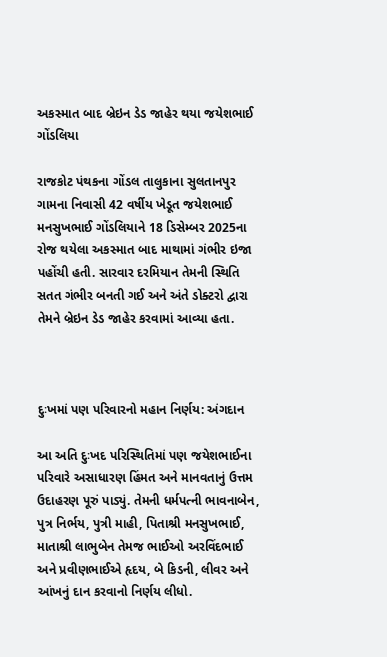અકસ્માત બાદ બ્રેઇન ડેડ જાહેર થયા જયેશભાઈ ગોંડલિયા

રાજકોટ પંથકના ગોંડલ તાલુકાના સુલતાનપુર ગામના નિવાસી 42 વર્ષીય ખેડૂત જયેશભાઈ મનસુખભાઈ ગોંડલિયાને 18 ડિસેમ્બર 2025ના રોજ થયેલા અકસ્માત બાદ માથામાં ગંભીર ઇજા પહોંચી હતી. સારવાર દરમિયાન તેમની સ્થિતિ સતત ગંભીર બનતી ગઈ અને અંતે ડોક્ટરો દ્વારા તેમને બ્રેઇન ડેડ જાહેર કરવામાં આવ્યા હતા.



દુઃખમાં પણ પરિવારનો મહાન નિર્ણય: અંગદાન

આ અતિ દુઃખદ પરિસ્થિતિમાં પણ જયેશભાઈના પરિવારે અસાધારણ હિંમત અને માનવતાનું ઉત્તમ ઉદાહરણ પૂરું પાડ્યું. તેમની ધર્મપત્ની ભાવનાબેન, પુત્ર નિર્ભય, પુત્રી માહી, પિતાશ્રી મનસુખભાઈ, માતાશ્રી લાભુબેન તેમજ ભાઈઓ અરવિંદભાઈ અને પ્રવીણભાઈએ હૃદય, બે કિડની, લીવર અને આંખનું દાન કરવાનો નિર્ણય લીધો.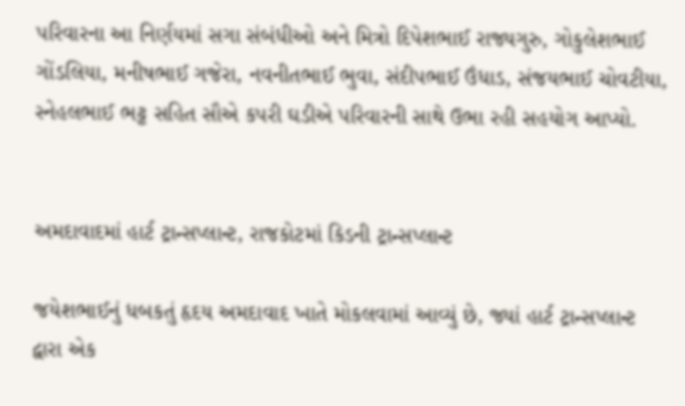પરિવારના આ નિર્ણયમાં સગા સંબંધીઓ અને મિત્રો દિપેશભાઈ રાજ્યગુરુ, ગોકુલેશભાઈ ગોંડલિયા, મનીષભાઈ ગજેરા, નવનીતભાઈ ભુવા, સંદીપભાઈ ઉંધાડ, સંજયભાઈ ચોવટીયા, સ્નેહલભાઈ ભટ્ટ સહિત સૌએ કપરી ઘડીએ પરિવારની સાથે ઉભા રહી સહયોગ આપ્યો.


અમદાવાદમાં હાર્ટ ટ્રાન્સપ્લાન્ટ, રાજકોટમાં કિડની ટ્રાન્સપ્લાન્ટ

જયેશભાઈનું ધબકતું હૃદય અમદાવાદ ખાતે મોકલવામાં આવ્યું છે, જ્યાં હાર્ટ ટ્રાન્સપ્લાન્ટ દ્વારા એક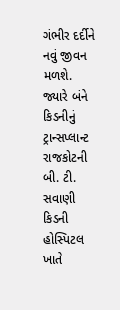ગંભીર દર્દીને નવું જીવન મળશે. જ્યારે બંને કિડનીનું ટ્રાન્સપ્લાન્ટ રાજકોટની બી. ટી. સવાણી કિડની હોસ્પિટલ ખાતે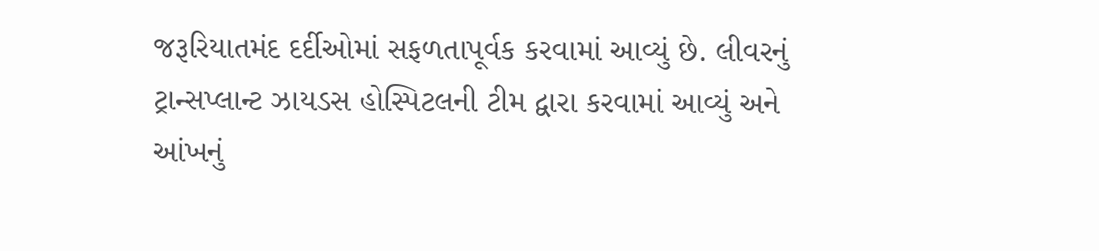જરૂરિયાતમંદ દર્દીઓમાં સફળતાપૂર્વક કરવામાં આવ્યું છે. લીવરનું ટ્રાન્સપ્લાન્ટ ઝાયડસ હોસ્પિટલની ટીમ દ્વારા કરવામાં આવ્યું અને આંખનું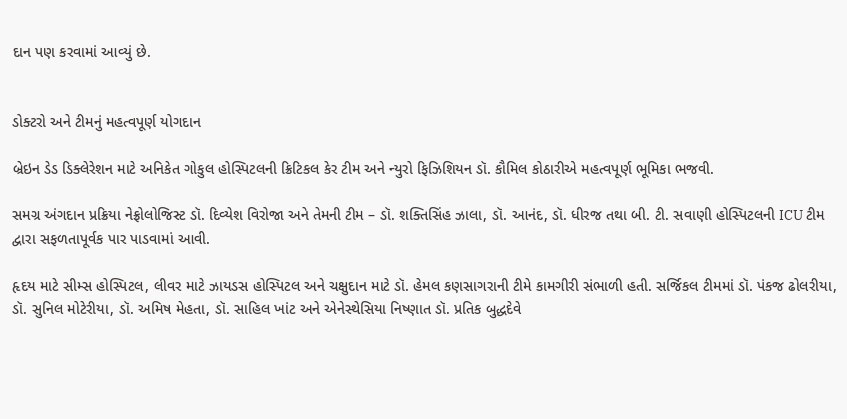દાન પણ કરવામાં આવ્યું છે.


ડોક્ટરો અને ટીમનું મહત્વપૂર્ણ યોગદાન

બ્રેઇન ડેડ ડિક્લેરેશન માટે અનિકેત ગોકુલ હોસ્પિટલની ક્રિટિકલ કેર ટીમ અને ન્યુરો ફિઝિશિયન ડૉ. કૌમિલ કોઠારીએ મહત્વપૂર્ણ ભૂમિકા ભજવી.

સમગ્ર અંગદાન પ્રક્રિયા નેફ્રોલોજિસ્ટ ડૉ. દિવ્યેશ વિરોજા અને તેમની ટીમ – ડૉ. શક્તિસિંહ ઝાલા, ડૉ. આનંદ, ડૉ. ધીરજ તથા બી. ટી. સવાણી હોસ્પિટલની ICU ટીમ દ્વારા સફળતાપૂર્વક પાર પાડવામાં આવી.

હૃદય માટે સીમ્સ હોસ્પિટલ, લીવર માટે ઝાયડસ હોસ્પિટલ અને ચક્ષુદાન માટે ડૉ. હેમલ કણસાગરાની ટીમે કામગીરી સંભાળી હતી. સર્જિકલ ટીમમાં ડૉ. પંકજ ઢોલરીયા, ડૉ. સુનિલ મોટેરીયા, ડૉ. અમિષ મેહતા, ડૉ. સાહિલ ખાંટ અને એનેસ્થેસિયા નિષ્ણાત ડૉ. પ્રતિક બુદ્ધદેવે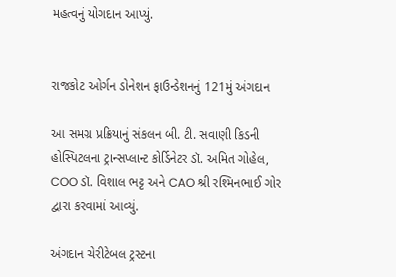મહત્વનું યોગદાન આપ્યું.


રાજકોટ ઓર્ગન ડોનેશન ફાઉન્ડેશનનું 121મું અંગદાન

આ સમગ્ર પ્રક્રિયાનું સંકલન બી. ટી. સવાણી કિડની હોસ્પિટલના ટ્રાન્સપ્લાન્ટ કોર્ડિનેટર ડૉ. અમિત ગોહેલ, COO ડૉ. વિશાલ ભટ્ટ અને CAO શ્રી રશ્મિનભાઈ ગોર દ્વારા કરવામાં આવ્યું.

અંગદાન ચેરીટેબલ ટ્રસ્ટના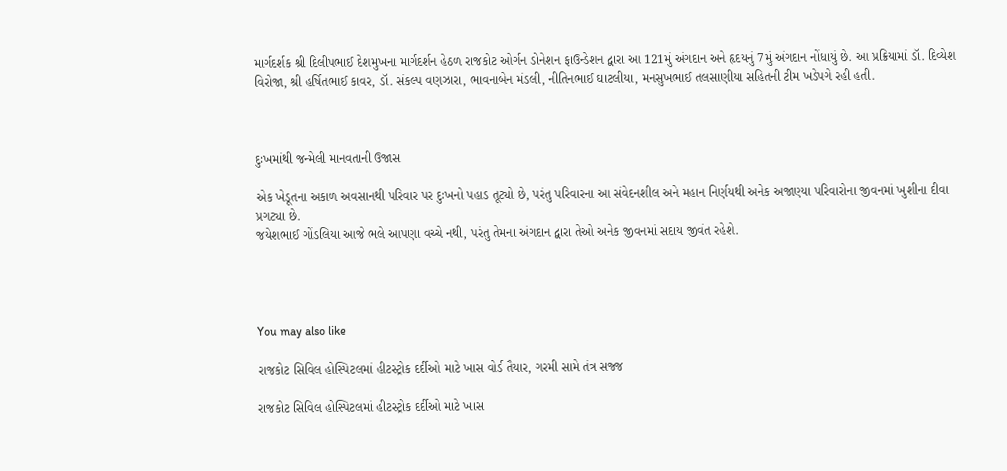માર્ગદર્શક શ્રી દિલીપભાઈ દેશમુખના માર્ગદર્શન હેઠળ રાજકોટ ઓર્ગન ડોનેશન ફાઉન્ડેશન દ્વારા આ 121મું અંગદાન અને હૃદયનું 7મું અંગદાન નોંધાયું છે. આ પ્રક્રિયામાં ડૉ. દિવ્યેશ વિરોજા, શ્રી હર્ષિતભાઈ કાવર, ડૉ. સંકલ્પ વણઝારા, ભાવનાબેન મંડલી, નીતિનભાઈ ઘાટલીયા, મનસુખભાઈ તલસાણીયા સહિતની ટીમ ખડેપગે રહી હતી.



દુઃખમાંથી જન્મેલી માનવતાની ઉજાસ

એક ખેડૂતના અકાળ અવસાનથી પરિવાર પર દુઃખનો પહાડ તૂટ્યો છે, પરંતુ પરિવારના આ સંવેદનશીલ અને મહાન નિર્ણયથી અનેક અજાણ્યા પરિવારોના જીવનમાં ખુશીના દીવા પ્રગટ્યા છે.
જયેશભાઈ ગોંડલિયા આજે ભલે આપણા વચ્ચે નથી, પરંતુ તેમના અંગદાન દ્વારા તેઓ અનેક જીવનમાં સદાય જીવંત રહેશે.




You may also like

રાજકોટ સિવિલ હોસ્પિટલમાં હીટસ્ટ્રોક દર્દીઓ માટે ખાસ વોર્ડ તૈયાર, ગરમી સામે તંત્ર સજ્જ

રાજકોટ સિવિલ હોસ્પિટલમાં હીટસ્ટ્રોક દર્દીઓ માટે ખાસ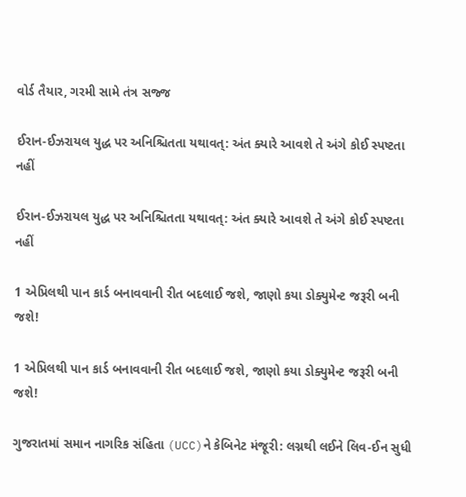વોર્ડ તૈયાર, ગરમી સામે તંત્ર સજ્જ

ઈરાન-ઈઝરાયલ યુદ્ધ પર અનિશ્ચિતતા યથાવત્: અંત ક્યારે આવશે તે અંગે કોઈ સ્પષ્ટતા નહીં

ઈરાન-ઈઝરાયલ યુદ્ધ પર અનિશ્ચિતતા યથાવત્: અંત ક્યારે આવશે તે અંગે કોઈ સ્પષ્ટતા નહીં

1 એપ્રિલથી પાન કાર્ડ બનાવવાની રીત બદલાઈ જશે, જાણો કયા ડોક્યુમેન્ટ જરૂરી બની જશે!

1 એપ્રિલથી પાન કાર્ડ બનાવવાની રીત બદલાઈ જશે, જાણો કયા ડોક્યુમેન્ટ જરૂરી બની જશે!

ગુજરાતમાં સમાન નાગરિક સંહિતા (UCC)ને કેબિનેટ મંજૂરી: લગ્નથી લઈને લિવ-ઈન સુધી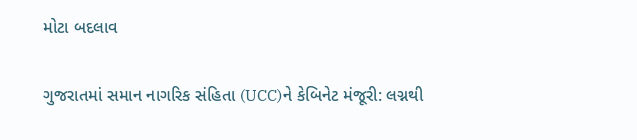મોટા બદલાવ

ગુજરાતમાં સમાન નાગરિક સંહિતા (UCC)ને કેબિનેટ મંજૂરી: લગ્નથી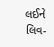લઈને લિવ-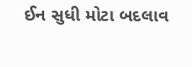ઈન સુધી મોટા બદલાવ